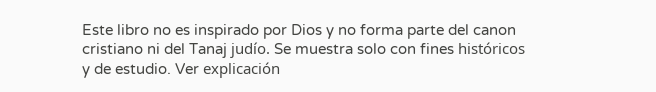Este libro no es inspirado por Dios y no forma parte del canon cristiano ni del Tanaj judío. Se muestra solo con fines históricos y de estudio. Ver explicación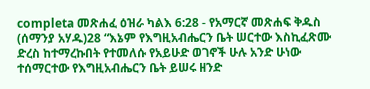completa መጽሐፈ ዕዝራ ካልእ 6:28 - የአማርኛ መጽሐፍ ቅዱስ (ሰማንያ አሃዱ)28 “እኔም የእግዚአብሔርን ቤት ሠርተው እስኪፈጽሙ ድረስ ከተማረኩበት የተመለሱ የአይሁድ ወገኖች ሁሉ አንድ ሁነው ተሰማርተው የእግዚአብሔርን ቤት ይሠሩ ዘንድ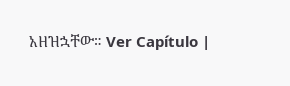አዘዝኋቸው። Ver Capítulo |